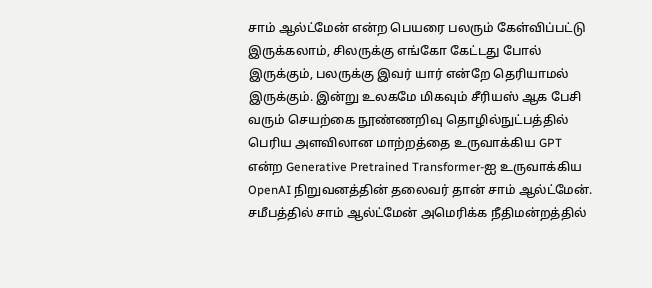சாம் ஆல்ட்மேன் என்ற பெயரை பலரும் கேள்விப்பட்டு இருக்கலாம், சிலருக்கு எங்கோ கேட்டது போல் இருக்கும், பலருக்கு இவர் யார் என்றே தெரியாமல் இருக்கும். இன்று உலகமே மிகவும் சீரியஸ் ஆக பேசி வரும் செயற்கை நூண்ணறிவு தொழில்நுட்பத்தில் பெரிய அளவிலான மாற்றத்தை உருவாக்கிய GPT என்ற Generative Pretrained Transformer-ஐ உருவாக்கிய OpenAI நிறுவனத்தின் தலைவர் தான் சாம் ஆல்ட்மேன்.
சமீபத்தில் சாம் ஆல்ட்மேன் அமெரிக்க நீதிமன்றத்தில்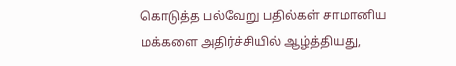கொடுத்த பல்வேறு பதில்கள் சாமானிய மக்களை அதிர்ச்சியில் ஆழ்த்தியது,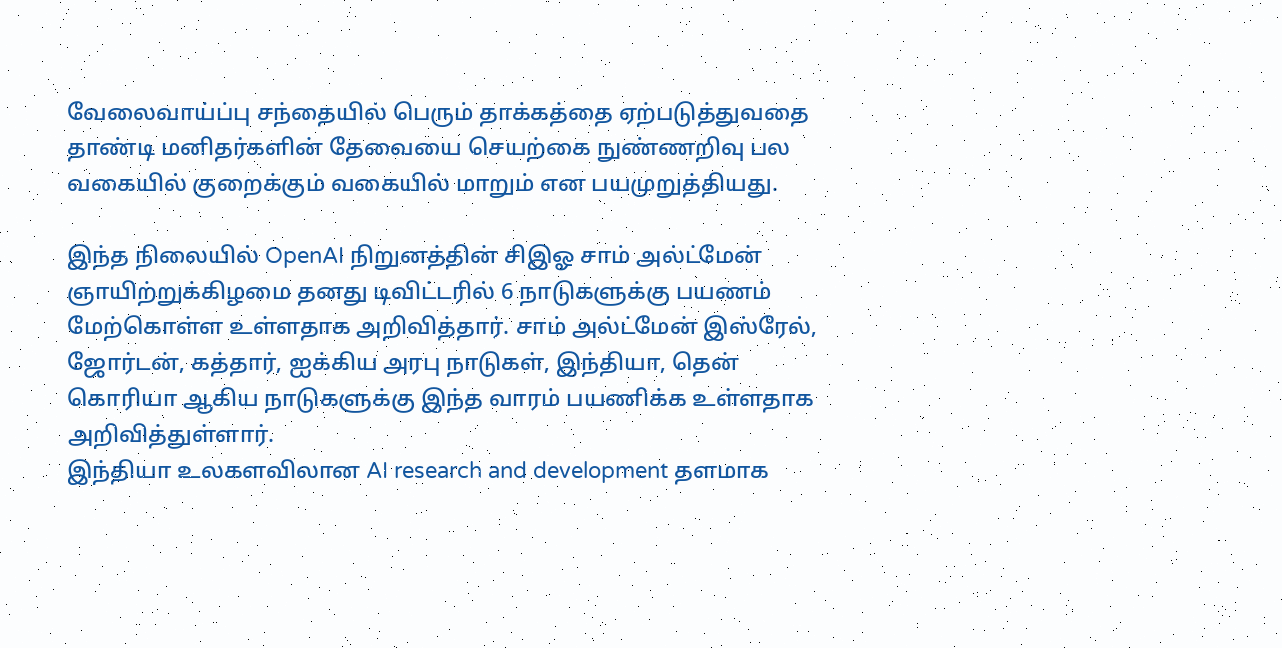வேலைவாய்ப்பு சந்தையில் பெரும் தாக்கத்தை ஏற்படுத்துவதை தாண்டி மனிதர்களின் தேவையை செயற்கை நுண்ணறிவு பல வகையில் குறைக்கும் வகையில் மாறும் என பயமுறுத்தியது.

இந்த நிலையில் OpenAI நிறுனத்தின் சிஇஓ சாம் அல்ட்மேன் ஞாயிற்றுக்கிழமை தனது டிவிட்டரில் 6 நாடுகளுக்கு பயணம் மேற்கொள்ள உள்ளதாக அறிவித்தார். சாம் அல்ட்மேன் இஸ்ரேல், ஜோர்டன், கத்தார், ஐக்கிய அரபு நாடுகள், இந்தியா, தென் கொரியா ஆகிய நாடுகளுக்கு இந்த வாரம் பயணிக்க உள்ளதாக அறிவித்துள்ளார்.
இந்தியா உலகளவிலான AI research and development தளமாக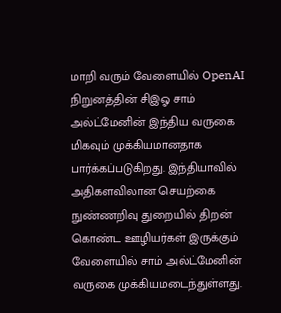மாறி வரும் வேளையில் OpenAI நிறுனத்தின் சிஇஓ சாம் அல்ட்மேனின் இந்திய வருகை மிகவும் முக்கியமானதாக பார்க்கப்படுகிறது. இந்தியாவில் அதிகளவிலான செயற்கை நுண்ணறிவு துறையில் திறன் கொண்ட ஊழியர்கள் இருக்கும் வேளையில் சாம் அல்ட்மேனின் வருகை முக்கியமடைந்துள்ளது.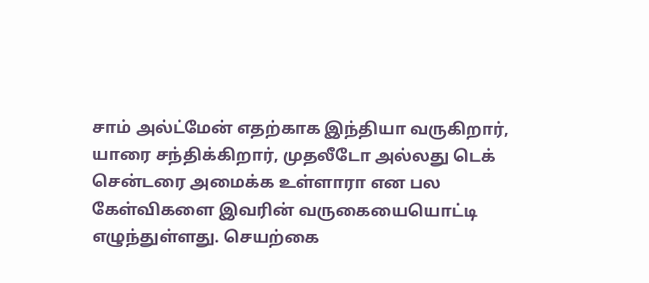சாம் அல்ட்மேன் எதற்காக இந்தியா வருகிறார், யாரை சந்திக்கிறார், முதலீடோ அல்லது டெக் சென்டரை அமைக்க உள்ளாரா என பல கேள்விகளை இவரின் வருகையையொட்டி எழுந்துள்ளது. செயற்கை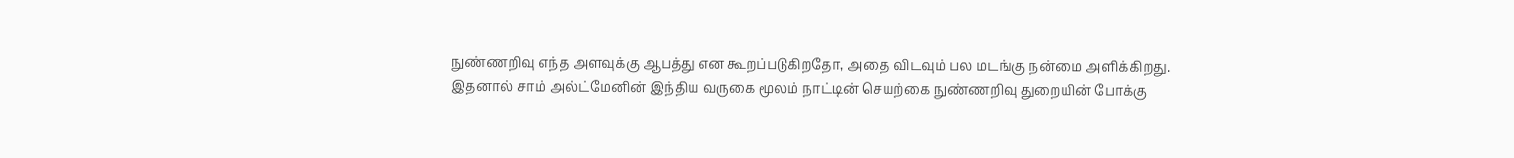நுண்ணறிவு எந்த அளவுக்கு ஆபத்து என கூறப்படுகிறதோ, அதை விடவும் பல மடங்கு நன்மை அளிக்கிறது.
இதனால் சாம் அல்ட்மேனின் இந்திய வருகை மூலம் நாட்டின் செயற்கை நுண்ணறிவு துறையின் போக்கு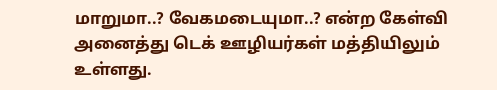மாறுமா..? வேகமடையுமா..? என்ற கேள்வி அனைத்து டெக் ஊழியர்கள் மத்தியிலும் உள்ளது.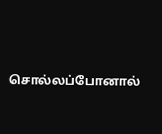சொல்லப்போனால்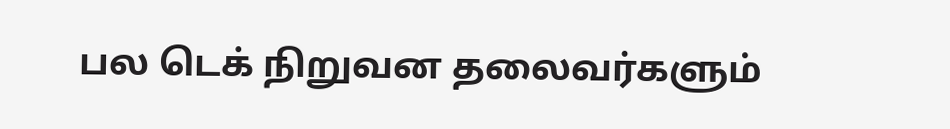பல டெக் நிறுவன தலைவர்களும்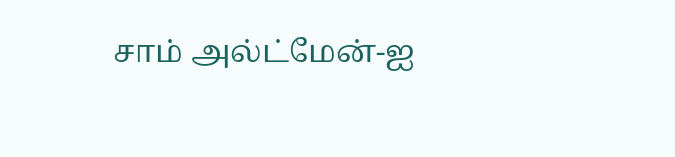சாம் அல்ட்மேன்-ஐ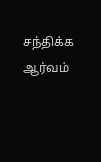சந்திக்க ஆர்வம்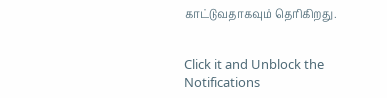காட்டுவதாகவும் தெரிகிறது.


Click it and Unblock the Notifications